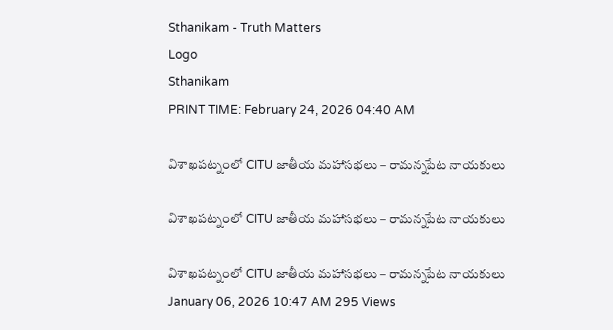Sthanikam - Truth Matters
Logo
Sthanikam
PRINT TIME: February 24, 2026 04:40 AM

విశాఖపట్నంలో CITU జాతీయ మహాసభలు – రామన్నపేట నాయకులు

విశాఖపట్నంలో CITU జాతీయ మహాసభలు – రామన్నపేట నాయకులు

విశాఖపట్నంలో CITU జాతీయ మహాసభలు – రామన్నపేట నాయకులు
January 06, 2026 10:47 AM 295 Views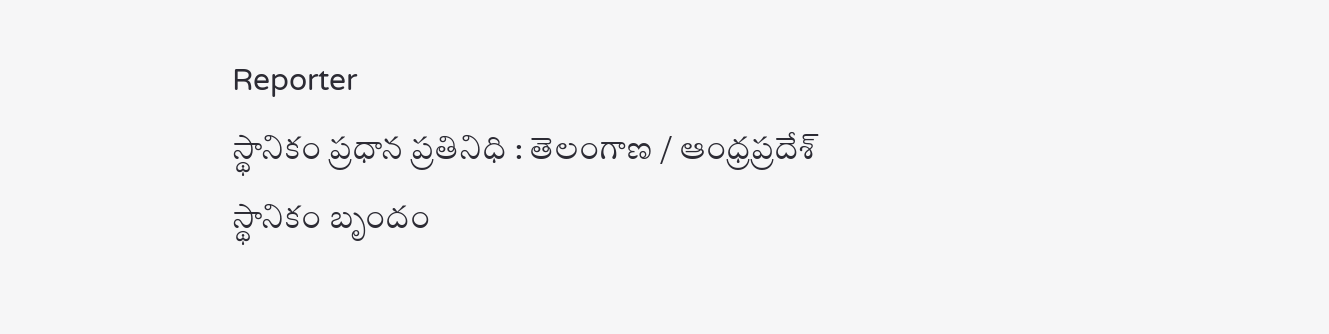Reporter
స్థానికం ప్రధాన ప్రతినిధి : తెలంగాణ / ఆంధ్రప్రదేశ్
స్థానికం బృందం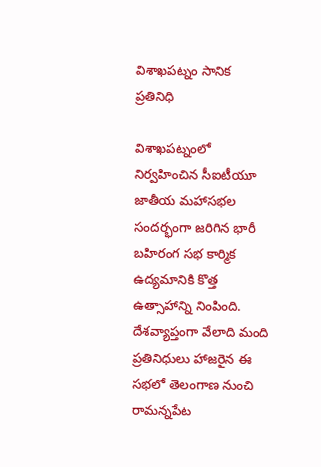విశాఖపట్నం సానిక ప్రతినిధి

విశాఖపట్నంలో నిర్వహించిన సీఐటీయూ జాతీయ మహాసభల సందర్భంగా జరిగిన భారీ బహిరంగ సభ కార్మిక ఉద్యమానికి కొత్త ఉత్సాహాన్ని నింపింది. దేశవ్యాప్తంగా వేలాది మంది ప్రతినిధులు హాజరైన ఈ సభలో తెలంగాణ నుంచి రామన్నపేట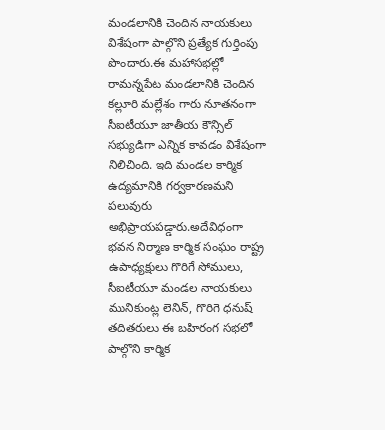మండలానికి చెందిన నాయకులు విశేషంగా పాల్గొని ప్రత్యేక గుర్తింపు పొందారు.ఈ మహాసభల్లో రామన్నపేట మండలానికి చెందిన కల్లూరి మల్లేశం గారు నూతనంగా సీఐటీయూ జాతీయ కౌన్సిల్ సభ్యుడిగా ఎన్నిక కావడం విశేషంగా నిలిచింది. ఇది మండల కార్మిక ఉద్యమానికి గర్వకారణమని పలువురు అభిప్రాయపడ్డారు.అదేవిధంగా భవన నిర్మాణ కార్మిక సంఘం రాష్ట్ర ఉపాధ్యక్షులు గొరిగే సోములు, సీఐటీయూ మండల నాయకులు మునికుంట్ల లెనిన్, గొరిగె ధనుష్ తదితరులు ఈ బహిరంగ సభలో పాల్గొని కార్మిక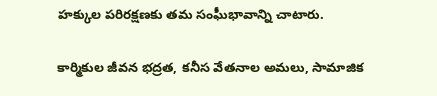హక్కుల పరిరక్షణకు తమ సంఘీభావాన్ని చాటారు.

కార్మికుల జీవన భద్రత, కనీస వేతనాల అమలు, సామాజిక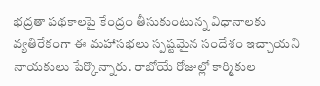భద్రతా పథకాలపై కేంద్రం తీసుకుంటున్న విధానాలకు వ్యతిరేకంగా ఈ మహాసభలు స్పష్టమైన సందేశం ఇచ్చాయని నాయకులు పేర్కొన్నారు. రాబోయే రోజుల్లో కార్మికుల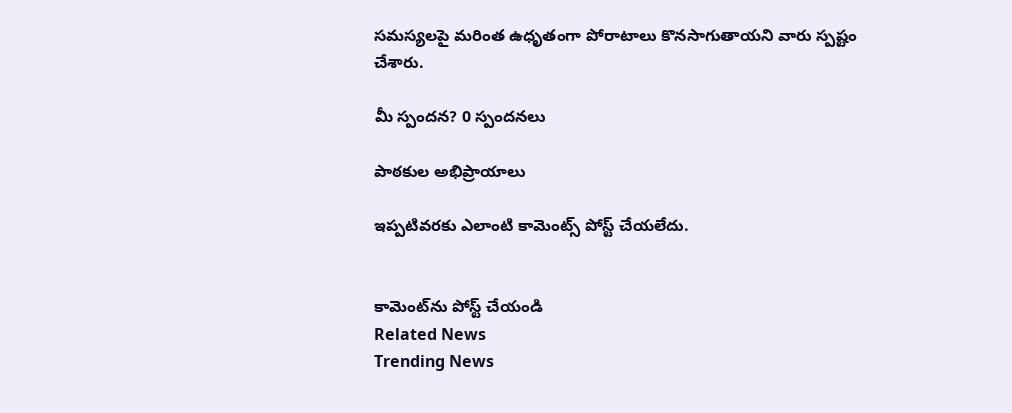సమస్యలపై మరింత ఉధృతంగా పోరాటాలు కొనసాగుతాయని వారు స్పష్టం చేశారు.

మీ స్పందన? 0 స్పందనలు

పాఠకుల అభిప్రాయాలు

ఇప్పటివరకు ఎలాంటి కామెంట్స్ పోస్ట్ చేయలేదు.


కామెంట్‌ను పోస్ట్ చేయండి
Related News
Trending News